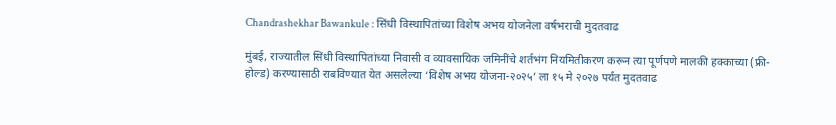Chandrashekhar Bawankule : सिंधी विस्थापितांच्या विशेष अभय योजनेला वर्षभराची मुदतवाढ

मुंबई, राज्यातील सिंधी विस्थापितांच्या निवासी व व्यावसायिक जमिनींचे शर्तभंग नियमितीकरण करून त्या पूर्णपणे मालकी हक्काच्या (फ्री-होल्ड) करण्यासाठी राबविण्यात येत असलेल्या ‘विशेष अभय योजना-२०२५’ ला १५ मे २०२७ पर्यंत मुदतवाढ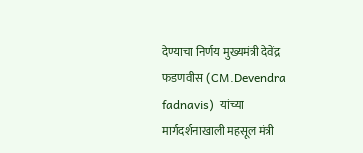देण्याचा निर्णय मुख्यमंत्री देवेंद्र फडणवीस (CM.Devendra fadnavis)  यांच्या मार्गदर्शनाखाली महसूल मंत्री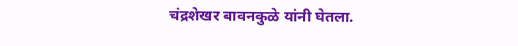चंद्रशेखर बावनकुळे यांनी घेतला.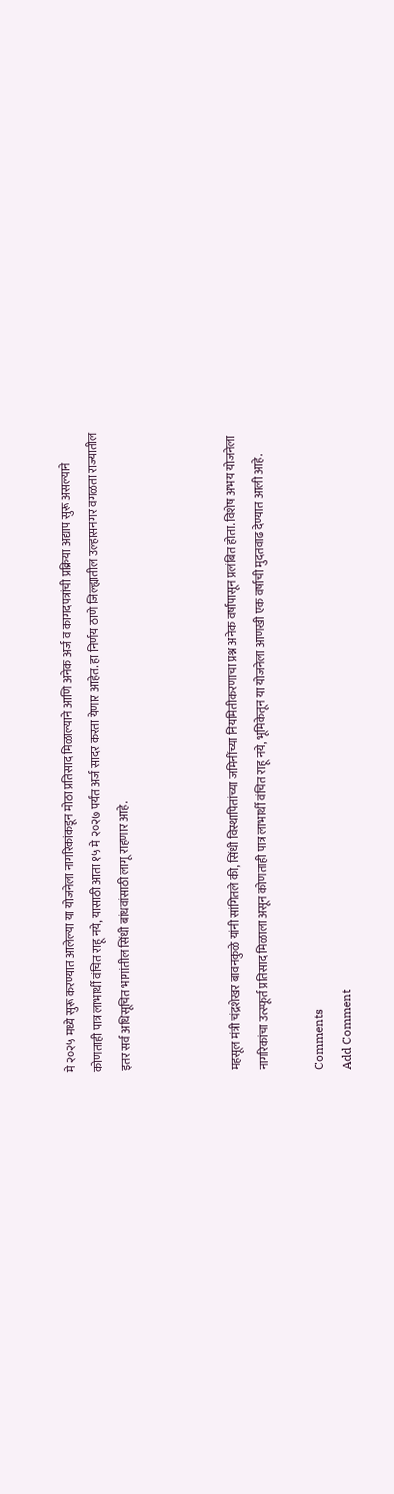मे २०२५ मध्ये सुरू करण्यात आलेल्या या योजनेला नागरिकांकडून मोठा प्रतिसाद मिळाल्याने आणि अनेक अर्ज व कागदपत्रांची प्रक्रिया अद्याप सुरू असल्याने कोणताही पात्र लाभार्थी वंचित राहू नये, यासाठी आता १५ मे २०२७ पर्यंत अर्ज सादर करता येणार आहेत. हा निर्णय ठाणे जिल्ह्यातील उल्हासनगर वगळता राज्यातील इतर सर्व अधिसूचित भागांतील सिंधी बांधवांसाठी लागू राहणार आहे.



महसूल मंत्री चंद्रशेखर बावनकुळे यांनी सांगितले की, सिंधी विस्थापितांच्या जमिनींच्या नियमितीकरणाचा प्रश्न अनेक वर्षांपासून प्रलंबित होता. विशेष अभय योजनेला नागरिकांचा उत्स्फूर्त प्रतिसाद मिळाला असून कोणताही पात्र लाभार्थी वंचित राहू नये, भूमिकेतून या योजनेला आणखी एक वर्षाची मुदतवाढ देण्यात आली आहे.

Comments
Add Comment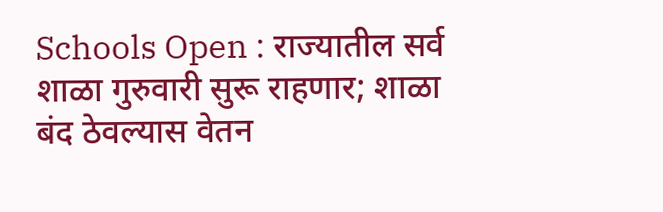Schools Open : राज्यातील सर्व शाळा गुरुवारी सुरू राहणार; शाळा बंद ठेवल्यास वेतन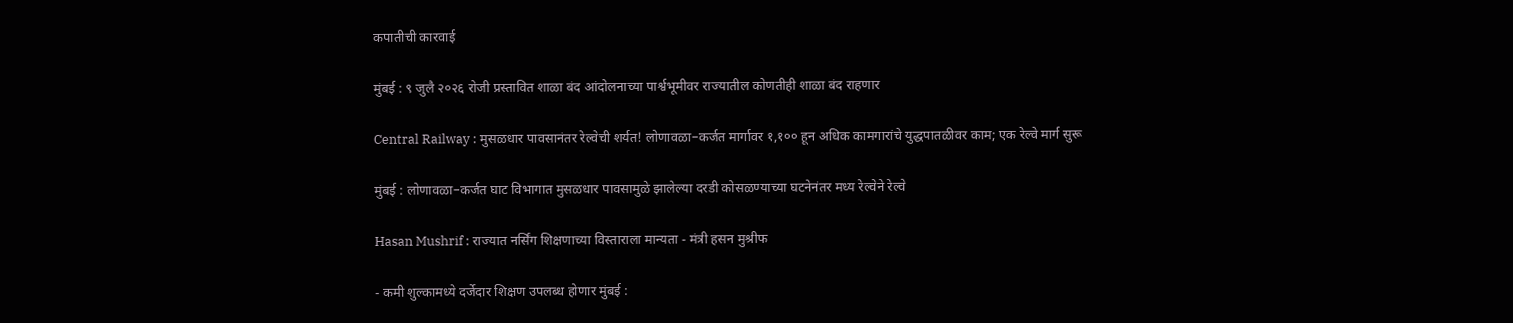कपातीची कारवाई

मुंबई : ९ जुलै २०२६ रोजी प्रस्तावित शाळा बंद आंदोलनाच्या पार्श्वभूमीवर राज्यातील कोणतीही शाळा बंद राहणार

Central Railway : मुसळधार पावसानंतर रेल्वेची शर्यत! लोणावळा–कर्जत मार्गावर १,१०० हून अधिक कामगारांचे युद्धपातळीवर काम; एक रेल्वे मार्ग सुरू

मुंबई : लोणावळा–कर्जत घाट विभागात मुसळधार पावसामुळे झालेल्या दरडी कोसळण्याच्या घटनेनंतर मध्य रेल्वेने रेल्वे

Hasan Mushrif : राज्यात नर्सिंग शिक्षणाच्या विस्ताराला मान्यता - मंत्री हसन मुश्रीफ

- कमी शुल्कामध्ये दर्जेदार शिक्षण उपलब्ध होणार मुंबई :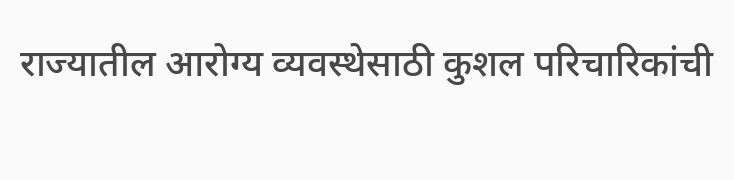राज्यातील आरोग्य व्यवस्थेसाठी कुशल परिचारिकांची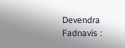Devendra Fadnavis :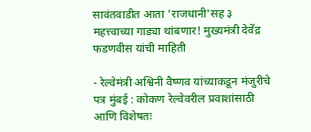सावंतवाडीत आता 'राजधानी'सह ३ महत्त्वाच्या गाड्या थांबणार! मुख्यमंत्री देवेंद्र फडणवीस यांची माहिती

- रेल्वेमंत्री अश्विनी वैष्णव यांच्याकडून मंजुरीचे पत्र मुंबई : कोकण रेल्वेवरील प्रवाशांसाठी आणि विशेषतः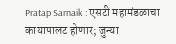Pratap Sarnaik : एसटी महामंडळाचा कायापालट होणार; जुन्या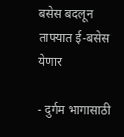बसेस बदलून ताफ्यात ई-बसेस येणार

- दुर्गम भागासाठी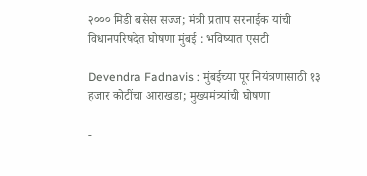२००० मिडी बसेस सज्ज; मंत्री प्रताप सरनाईक यांची विधानपरिषदेत घोषणा मुंबई : भविष्यात एसटी

Devendra Fadnavis : मुंबईच्या पूर नियंत्रणासाठी १३ हजार कोटींचा आराखडा; मुख्यमंत्र्यांची घोषणा

-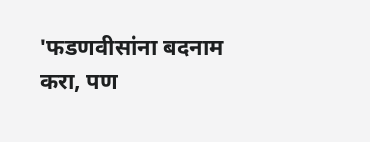'फडणवीसांना बदनाम करा, पण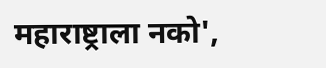महाराष्ट्राला नको',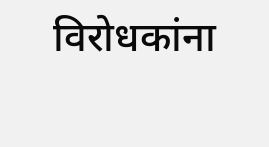विरोधकांना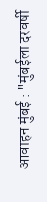आवाहन मुंबई : "मुंबईला दरवर्षी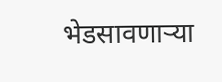भेडसावणाऱ्या